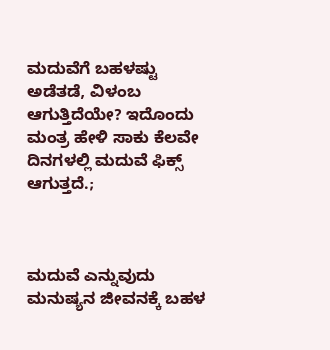ಮದುವೆಗೆ ಬಹಳಷ್ಟು ಅಡೆತಡೆ, ವಿಳಂಬ ಆಗುತ್ತಿದೆಯೇ? ಇದೊಂದು ಮಂತ್ರ ಹೇಳಿ ಸಾಕು ಕೆಲವೇ ದಿನಗಳಲ್ಲಿ ಮದುವೆ ಫಿಕ್ಸ್ ಆಗುತ್ತದೆ.;



ಮದುವೆ ಎನ್ನುವುದು ಮನುಷ್ಯನ ಜೀವನಕ್ಕೆ ಬಹಳ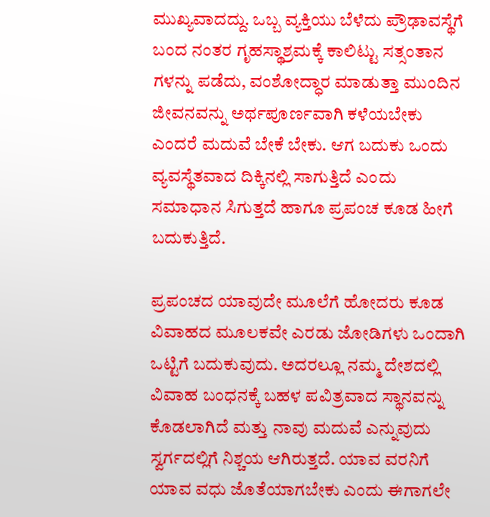ಮುಖ್ಯವಾದದ್ದು. ಒಬ್ಬ ವ್ಯಕ್ತಿಯು ಬೆಳೆದು ಪ್ರೌಢಾವಸ್ಥೆಗೆ ಬಂದ ನಂತರ ಗೃಹಸ್ಥಾಶ್ರಮಕ್ಕೆ ಕಾಲಿಟ್ಟು ಸತ್ಸಂತಾನ ಗಳನ್ನು ಪಡೆದು, ವಂಶೋದ್ಧಾರ ಮಾಡುತ್ತಾ ಮುಂದಿನ ಜೀವನವನ್ನು ಅರ್ಥಪೂರ್ಣವಾಗಿ ಕಳೆಯಬೇಕು ಎಂದರೆ ಮದುವೆ ಬೇಕೆ ಬೇಕು. ಆಗ ಬದುಕು ಒಂದು ವ್ಯವಸ್ಥೆತವಾದ ದಿಕ್ಕಿನಲ್ಲಿ ಸಾಗುತ್ತಿದೆ ಎಂದು ಸಮಾಧಾನ ಸಿಗುತ್ತದೆ ಹಾಗೂ ಪ್ರಪಂಚ ಕೂಡ ಹೀಗೆ ಬದುಕುತ್ತಿದೆ.

ಪ್ರಪಂಚದ ಯಾವುದೇ ಮೂಲೆಗೆ ಹೋದರು ಕೂಡ ವಿವಾಹದ ಮೂಲಕವೇ ಎರಡು ಜೋಡಿಗಳು ಒಂದಾಗಿ ಒಟ್ಟಿಗೆ ಬದುಕುವುದು. ಅದರಲ್ಲೂ ನಮ್ಮ ದೇಶದಲ್ಲಿ ವಿವಾಹ ಬಂಧನಕ್ಕೆ ಬಹಳ ಪವಿತ್ರವಾದ ಸ್ಥಾನವನ್ನು ಕೊಡಲಾಗಿದೆ ಮತ್ತು ನಾವು ಮದುವೆ ಎನ್ನುವುದು ಸ್ವರ್ಗದಲ್ಲಿಗೆ ನಿಶ್ಚಯ ಆಗಿರುತ್ತದೆ. ಯಾವ ವರನಿಗೆ ಯಾವ ವಧು ಜೊತೆಯಾಗಬೇಕು ಎಂದು ಈಗಾಗಲೇ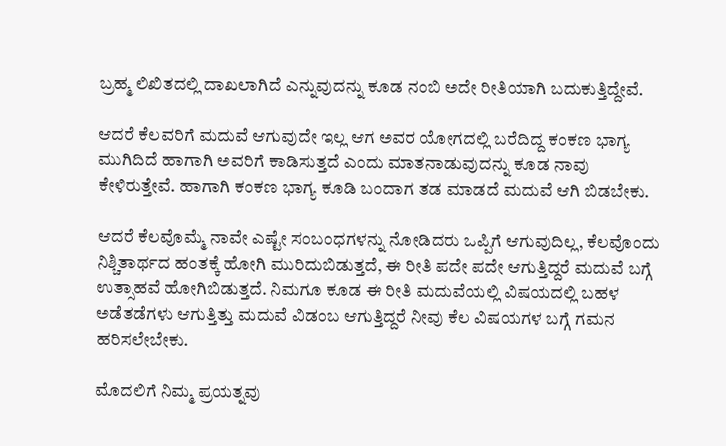ಬ್ರಹ್ಮ ಲಿಖಿತದಲ್ಲಿ ದಾಖಲಾಗಿದೆ ಎನ್ನುವುದನ್ನು ಕೂಡ ನಂಬಿ ಅದೇ ರೀತಿಯಾಗಿ ಬದುಕುತ್ತಿದ್ದೇವೆ.

ಆದರೆ ಕೆಲವರಿಗೆ ಮದುವೆ ಆಗುವುದೇ ಇಲ್ಲ ಆಗ ಅವರ ಯೋಗದಲ್ಲಿ ಬರೆದಿದ್ದ ಕಂಕಣ ಭಾಗ್ಯ ಮುಗಿದಿದೆ ಹಾಗಾಗಿ ಅವರಿಗೆ ಕಾಡಿಸುತ್ತದೆ ಎಂದು ಮಾತನಾಡುವುದನ್ನು ಕೂಡ ನಾವು ಕೇಳಿರುತ್ತೇವೆ. ಹಾಗಾಗಿ ಕಂಕಣ ಭಾಗ್ಯ ಕೂಡಿ ಬಂದಾಗ ತಡ ಮಾಡದೆ ಮದುವೆ ಆಗಿ ಬಿಡಬೇಕು.

ಆದರೆ ಕೆಲವೊಮ್ಮೆ ನಾವೇ ಎಷ್ಟೇ ಸಂಬಂಧಗಳನ್ನು ನೋಡಿದರು ಒಪ್ಪಿಗೆ ಆಗುವುದಿಲ್ಲ, ಕೆಲವೊಂದು ನಿಶ್ಚಿತಾರ್ಥದ ಹಂತಕ್ಕೆ ಹೋಗಿ ಮುರಿದುಬಿಡುತ್ತದೆ, ಈ ರೀತಿ ಪದೇ ಪದೇ ಆಗುತ್ತಿದ್ದರೆ ಮದುವೆ ಬಗ್ಗೆ ಉತ್ಸಾಹವೆ ಹೋಗಿಬಿಡುತ್ತದೆ. ನಿಮಗೂ ಕೂಡ ಈ ರೀತಿ ಮದುವೆಯಲ್ಲಿ ವಿಷಯದಲ್ಲಿ ಬಹಳ ಅಡೆತಡೆಗಳು ಆಗುತ್ತಿತ್ತು ಮದುವೆ ವಿಡಂಬ ಆಗುತ್ತಿದ್ದರೆ ನೀವು ಕೆಲ ವಿಷಯಗಳ ಬಗ್ಗೆ ಗಮನ ಹರಿಸಲೇಬೇಕು.

ಮೊದಲಿಗೆ ನಿಮ್ಮ ಪ್ರಯತ್ನವು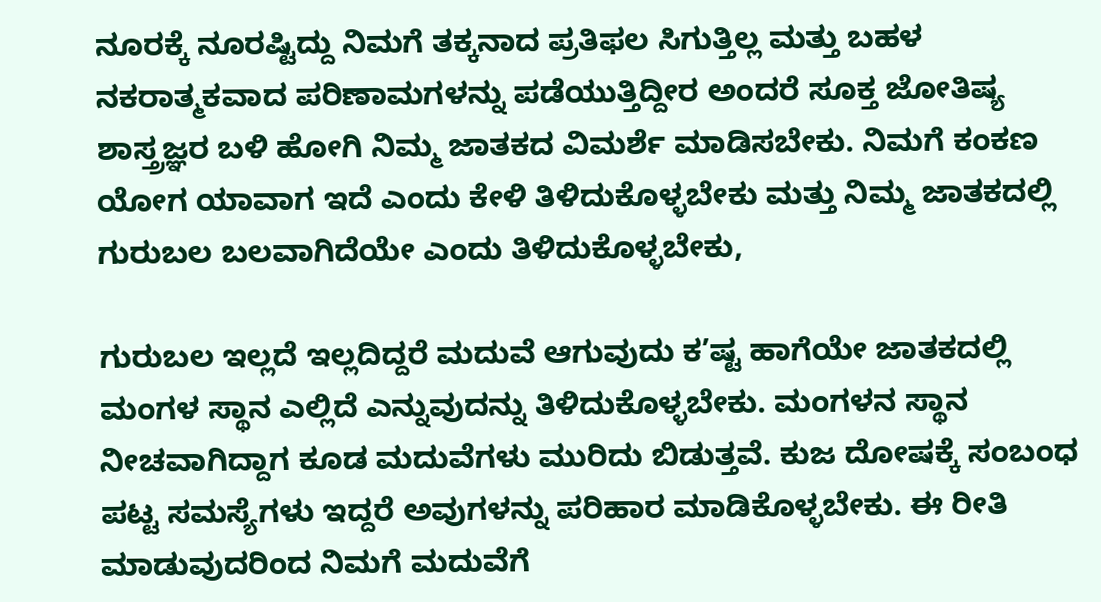ನೂರಕ್ಕೆ ನೂರಷ್ಟಿದ್ದು ನಿಮಗೆ ತಕ್ಕನಾದ ಪ್ರತಿಫಲ ಸಿಗುತ್ತಿಲ್ಲ ಮತ್ತು ಬಹಳ ನಕರಾತ್ಮಕವಾದ ಪರಿಣಾಮಗಳನ್ನು ಪಡೆಯುತ್ತಿದ್ದೀರ ಅಂದರೆ ಸೂಕ್ತ ಜೋತಿಷ್ಯ ಶಾಸ್ತ್ರಜ್ಞರ ಬಳಿ ಹೋಗಿ ನಿಮ್ಮ ಜಾತಕದ ವಿಮರ್ಶೆ ಮಾಡಿಸಬೇಕು. ನಿಮಗೆ ಕಂಕಣ ಯೋಗ ಯಾವಾಗ ಇದೆ ಎಂದು ಕೇಳಿ ತಿಳಿದುಕೊಳ್ಳಬೇಕು ಮತ್ತು ನಿಮ್ಮ ಜಾತಕದಲ್ಲಿ ಗುರುಬಲ ಬಲವಾಗಿದೆಯೇ ಎಂದು ತಿಳಿದುಕೊಳ್ಳಬೇಕು,

ಗುರುಬಲ ಇಲ್ಲದೆ ಇಲ್ಲದಿದ್ದರೆ ಮದುವೆ ಆಗುವುದು ಕ’ಷ್ಟ ಹಾಗೆಯೇ ಜಾತಕದಲ್ಲಿ ಮಂಗಳ ಸ್ಥಾನ ಎಲ್ಲಿದೆ ಎನ್ನುವುದನ್ನು ತಿಳಿದುಕೊಳ್ಳಬೇಕು. ಮಂಗಳನ ಸ್ಥಾನ ನೀಚವಾಗಿದ್ದಾಗ ಕೂಡ ಮದುವೆಗಳು ಮುರಿದು ಬಿಡುತ್ತವೆ. ಕುಜ ದೋಷಕ್ಕೆ ಸಂಬಂಧ ಪಟ್ಟ ಸಮಸ್ಯೆಗಳು ಇದ್ದರೆ ಅವುಗಳನ್ನು ಪರಿಹಾರ ಮಾಡಿಕೊಳ್ಳಬೇಕು. ಈ ರೀತಿ ಮಾಡುವುದರಿಂದ ನಿಮಗೆ ಮದುವೆಗೆ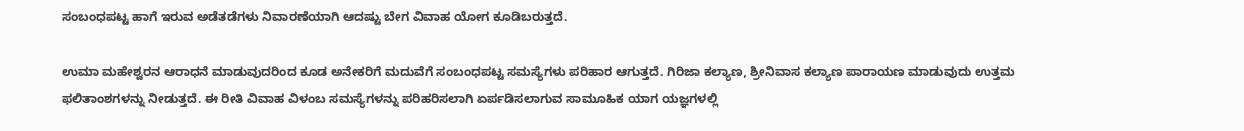ಸಂಬಂಧಪಟ್ಟ ಹಾಗೆ ಇರುವ ಅಡೆತಡೆಗಳು ನಿವಾರಣೆಯಾಗಿ ಆದಷ್ಟು ಬೇಗ ವಿವಾಹ ಯೋಗ ಕೂಡಿಬರುತ್ತದೆ.

ಉಮಾ ಮಹೇಶ್ವರನ ಆರಾಧನೆ ಮಾಡುವುದರಿಂದ ಕೂಡ ಅನೇಕರಿಗೆ ಮದುವೆಗೆ ಸಂಬಂಧಪಟ್ಟ ಸಮಸ್ಯೆಗಳು ಪರಿಹಾರ ಆಗುತ್ತದೆ. ಗಿರಿಜಾ ಕಲ್ಯಾಣ, ಶ್ರೀನಿವಾಸ ಕಲ್ಯಾಣ ಪಾರಾಯಣ ಮಾಡುವುದು ಉತ್ತಮ ಫಲಿತಾಂಶಗಳನ್ನು ನೀಡುತ್ತದೆ. ಈ ರೀತಿ ವಿವಾಹ ವಿಳಂಬ ಸಮಸ್ಯೆಗಳನ್ನು ಪರಿಹರಿಸಲಾಗಿ ಏರ್ಪಡಿಸಲಾಗುವ ಸಾಮೂಹಿಕ ಯಾಗ ಯಜ್ಞಗಳಲ್ಲಿ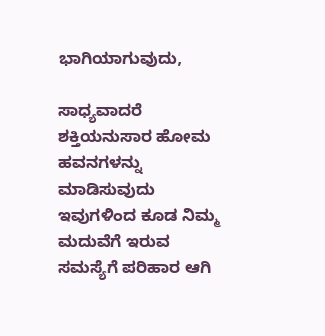ಭಾಗಿಯಾಗುವುದು,

ಸಾಧ್ಯವಾದರೆ ಶಕ್ತಿಯನುಸಾರ ಹೋಮ ಹವನಗಳನ್ನು ಮಾಡಿಸುವುದು ಇವುಗಳಿಂದ ಕೂಡ ನಿಮ್ಮ ಮದುವೆಗೆ ಇರುವ ಸಮಸ್ಯೆಗೆ ಪರಿಹಾರ ಆಗಿ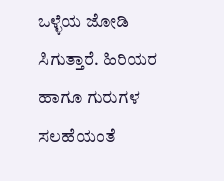ಒಳ್ಳೆಯ ಜೋಡಿ ಸಿಗುತ್ತಾರೆ. ಹಿರಿಯರ ಹಾಗೂ ಗುರುಗಳ ಸಲಹೆಯಂತೆ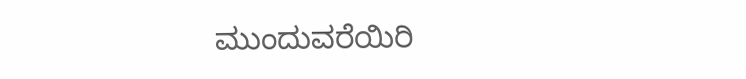ಮುಂದುವರೆಯಿರಿ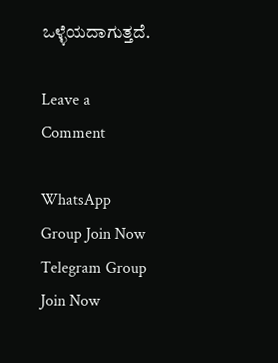ಒಳ್ಳೆಯದಾಗುತ್ತದೆ.

Leave a Comment

WhatsApp Group Join Now
Telegram Group Join Now